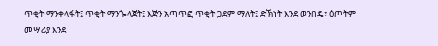ጥቂት ማንቀላፋት፤ ጥቂት ማንጐላጀት፤ እጅን አጣጥፎ ጥቂት ጋደም ማለት፤ ድኽነት እንደ ወንበዴ፣ ዕጦትም መሣሪያ እንደ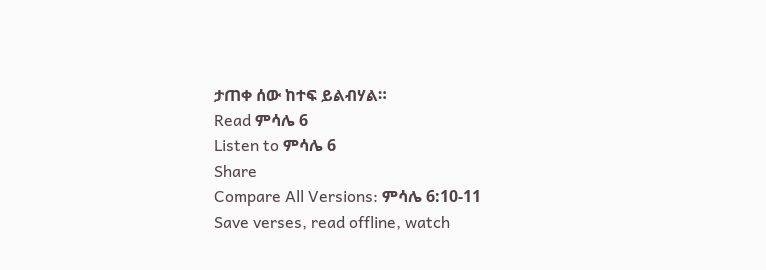ታጠቀ ሰው ከተፍ ይልብሃል።
Read ምሳሌ 6
Listen to ምሳሌ 6
Share
Compare All Versions: ምሳሌ 6:10-11
Save verses, read offline, watch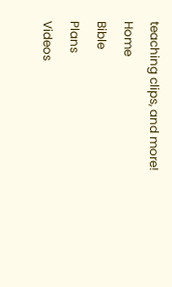teaching clips, and more!
Home
Bible
Plans
Videos